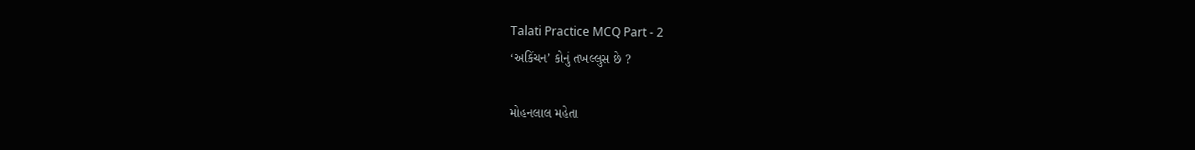Talati Practice MCQ Part - 2
‘અકિંચન’ કોનું તખલ્લુસ છે ?

મોહનલાલ મહેતા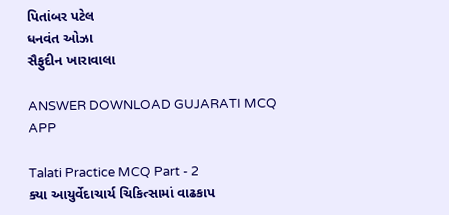પિતાંબર પટેલ
ધનવંત ઓઝા
સૈફુદીન ખારાવાલા

ANSWER DOWNLOAD GUJARATI MCQ APP

Talati Practice MCQ Part - 2
ક્યા આયુર્વેદાચાર્ય ચિકિત્સામાં વાઢકાપ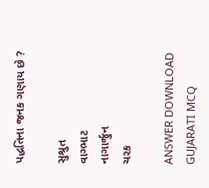પદ્ધતિના જનક ગણાય છે ?

સુશ્રુત
વાગ્ભાટ
નાગાર્જુન
ચરક

ANSWER DOWNLOAD GUJARATI MCQ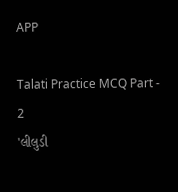APP

Talati Practice MCQ Part - 2
'લીલુડી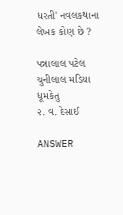ધરતી' નવલકથાના લેખક કોણ છે ?

પન્નાલાલ પટેલ
ચુનીલાલ મડિયા
ધૂમકેતુ
૨. વ. દેસાઈ

ANSWER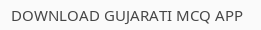DOWNLOAD GUJARATI MCQ APP